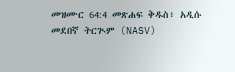መዝሙር 64:4 መጽሐፍ ቅዱስ፥ አዲሱ መደበኛ ትርጒም (NASV)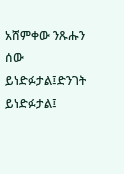አሸምቀው ንጹሑን ሰው ይነድፉታል፤ድንገት ይነድፉታል፤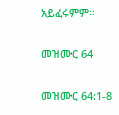አይፈሩምም።

መዝሙር 64

መዝሙር 64:1-8